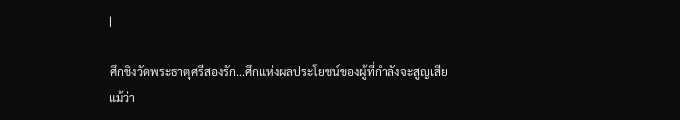|

ศึกชิงวัดพระธาตุศรีสองรัก...ศึกแห่งผลประโยชน์ของผู้ที่กำลังจะสูญเสีย
แม้ว่า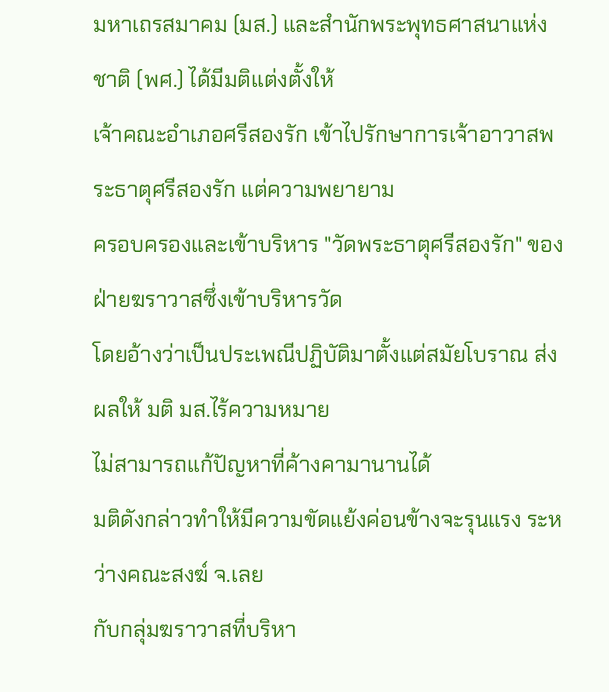มหาเถรสมาคม (มส.) และสำนักพระพุทธศาสนาแห่งชาติ (พศ.) ได้มีมติแต่งตั้งให้
เจ้าคณะอำเภอศรีสองรัก เข้าไปรักษาการเจ้าอาวาสพระธาตุศรีสองรัก แต่ความพยายาม
ครอบครองและเข้าบริหาร "วัดพระธาตุศรีสองรัก" ของฝ่ายฆราวาสซึ่งเข้าบริหารวัด
โดยอ้างว่าเป็นประเพณีปฏิบัติมาตั้งแต่สมัยโบราณ ส่งผลให้ มติ มส.ไร้ความหมาย
ไม่สามารถแก้ปัญหาที่ค้างคามานานได้
มติดังกล่าวทำให้มีความขัดแย้งค่อนข้างจะรุนแรง ระหว่างคณะสงฆ์ จ.เลย
กับกลุ่มฆราวาสที่บริหา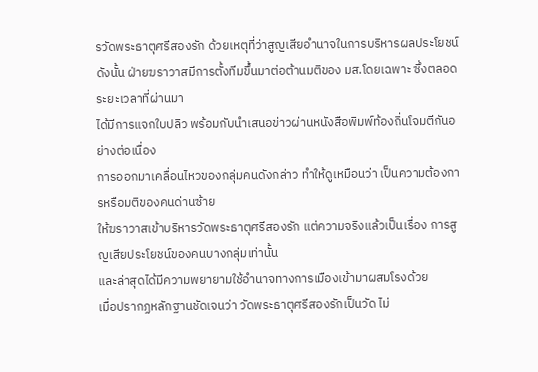รวัดพระธาตุศรีสองรัก ด้วยเหตุที่ว่าสูญเสียอำนาจในการบริหารผลประโยชน์
ดังนั้น ฝ่ายฆราวาสมีการตั้งทีมขึ้นมาต่อต้านมติของ มส.โดยเฉพาะ ซึ่งตลอดระยะเวลาที่ผ่านมา
ได้มีการแจกใบปลิว พร้อมกับนำเสนอข่าวผ่านหนังสือพิมพ์ท้องถิ่นโจมตีกันอย่างต่อเนื่อง
การออกมาเคลื่อนไหวของกลุ่มคนดังกล่าว ทำให้ดูเหมือนว่า เป็นความต้องการหรือมติของคนด่านซ้าย
ให้ฆราวาสเข้าบริหารวัดพระธาตุศรีสองรัก แต่ความจริงแล้วเป็นเรื่อง การสูญเสียประโยชน์ของคนบางกลุ่มเท่านั้น
และล่าสุดได้มีความพยายามใช้อำนาจทางการเมืองเข้ามาผสมโรงด้วย
เมื่อปรากฏหลักฐานชัดเจนว่า วัดพระธาตุศรีสองรักเป็นวัด ไม่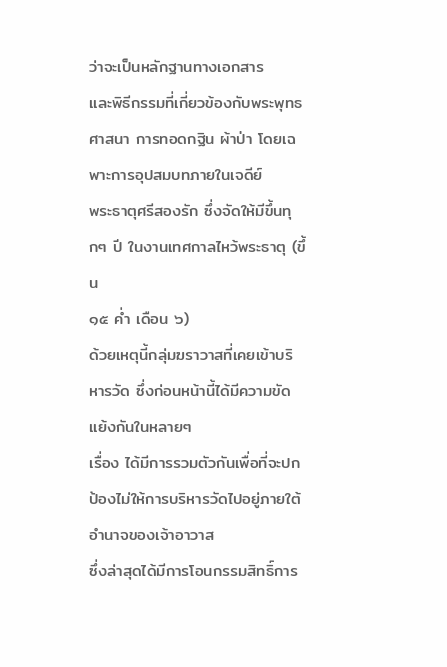ว่าจะเป็นหลักฐานทางเอกสาร
และพิธีกรรมที่เกี่ยวข้องกับพระพุทธศาสนา การทอดกฐิน ผ้าป่า โดยเฉพาะการอุปสมบทภายในเจดีย์
พระธาตุศรีสองรัก ซึ่งจัดให้มีขึ้นทุกๆ ปี ในงานเทศกาลไหว้พระธาตุ (ขึ้น
๑๕ ค่ำ เดือน ๖)
ด้วยเหตุนี้กลุ่มฆราวาสที่เคยเข้าบริหารวัด ซึ่งก่อนหน้านี้ได้มีความขัดแย้งกันในหลายๆ
เรื่อง ได้มีการรวมตัวกันเพื่อที่จะปกป้องไม่ให้การบริหารวัดไปอยู่ภายใต้อำนาจของเจ้าอาวาส
ซึ่งล่าสุดได้มีการโอนกรรมสิทธิ์การ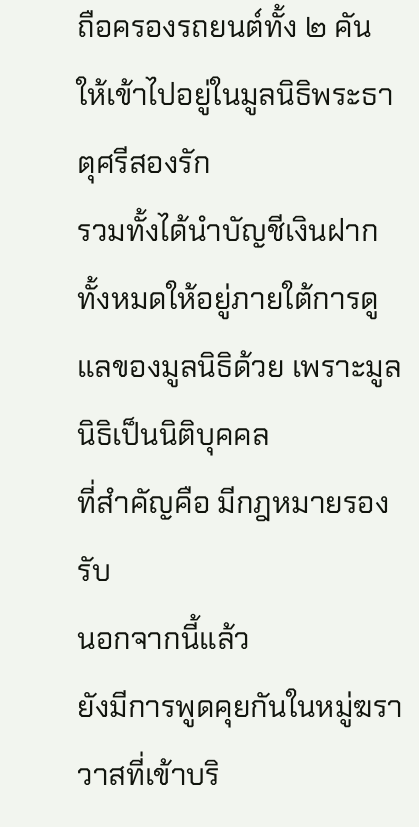ถือครองรถยนต์ทั้ง ๒ คัน ให้เข้าไปอยู่ในมูลนิธิพระธาตุศรีสองรัก
รวมทั้งได้นำบัญชีเงินฝากทั้งหมดให้อยู่ภายใต้การดูแลของมูลนิธิด้วย เพราะมูลนิธิเป็นนิติบุคคล
ที่สำคัญคือ มีกฎหมายรองรับ
นอกจากนี้แล้ว
ยังมีการพูดคุยกันในหมู่ฆราวาสที่เข้าบริ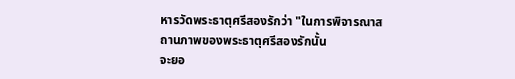หารวัดพระธาตุศรีสองรักว่า "ในการพิจารณาสถานภาพของพระธาตุศรีสองรักนั้น
จะยอ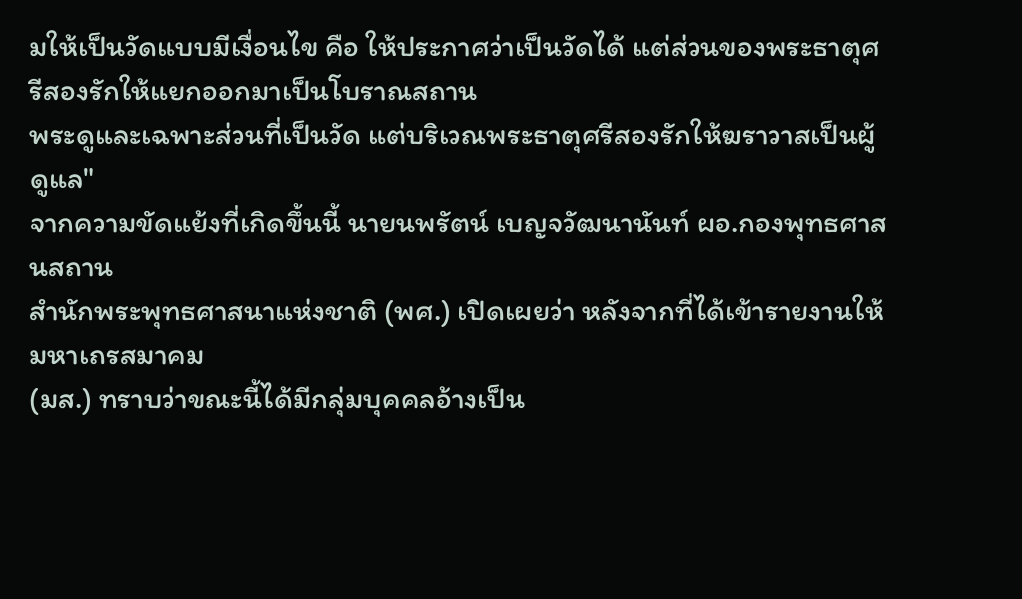มให้เป็นวัดแบบมีเงื่อนไข คือ ให้ประกาศว่าเป็นวัดได้ แต่ส่วนของพระธาตุศรีสองรักให้แยกออกมาเป็นโบราณสถาน
พระดูและเฉพาะส่วนที่เป็นวัด แต่บริเวณพระธาตุศรีสองรักให้ฆราวาสเป็นผู้ดูแล"
จากความขัดแย้งที่เกิดขึ้นนี้ นายนพรัตน์ เบญจวัฒนานันท์ ผอ.กองพุทธศาสนสถาน
สำนักพระพุทธศาสนาแห่งชาติ (พศ.) เปิดเผยว่า หลังจากที่ได้เข้ารายงานให้มหาเถรสมาคม
(มส.) ทราบว่าขณะนี้ได้มีกลุ่มบุคคลอ้างเป็น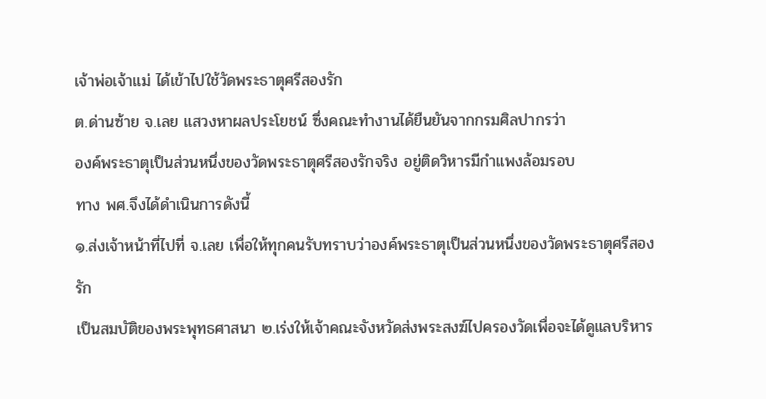เจ้าพ่อเจ้าแม่ ได้เข้าไปใช้วัดพระธาตุศรีสองรัก
ต.ด่านซ้าย จ.เลย แสวงหาผลประโยชน์ ซึ่งคณะทำงานได้ยืนยันจากกรมศิลปากรว่า
องค์พระธาตุเป็นส่วนหนึ่งของวัดพระธาตุศรีสองรักจริง อยู่ติดวิหารมีกำแพงล้อมรอบ
ทาง พศ.จึงได้ดำเนินการดังนี้
๑.ส่งเจ้าหน้าที่ไปที่ จ.เลย เพื่อให้ทุกคนรับทราบว่าองค์พระธาตุเป็นส่วนหนึ่งของวัดพระธาตุศรีสองรัก
เป็นสมบัติของพระพุทธศาสนา ๒.เร่งให้เจ้าคณะจังหวัดส่งพระสงฆ์ไปครองวัดเพื่อจะได้ดูแลบริหาร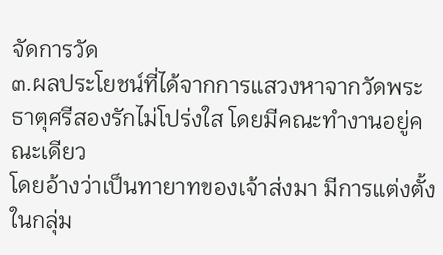จัดการวัด
๓.ผลประโยชน์ที่ได้จากการแสวงหาจากวัดพระธาตุศรีสองรักไม่โปร่งใส โดยมีคณะทำงานอยู่คณะเดียว
โดยอ้างว่าเป็นทายาทของเจ้าส่งมา มีการแต่งตั้งในกลุ่ม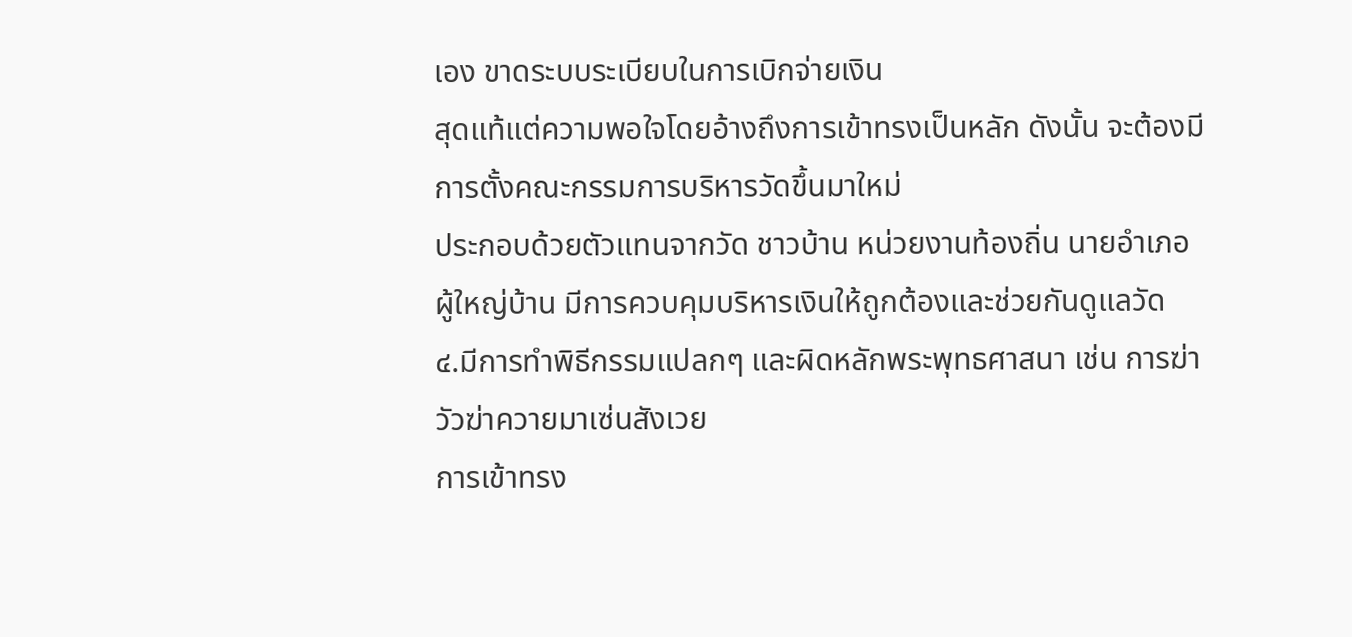เอง ขาดระบบระเบียบในการเบิกจ่ายเงิน
สุดแท้แต่ความพอใจโดยอ้างถึงการเข้าทรงเป็นหลัก ดังนั้น จะต้องมี การตั้งคณะกรรมการบริหารวัดขึ้นมาใหม่
ประกอบด้วยตัวแทนจากวัด ชาวบ้าน หน่วยงานท้องถิ่น นายอำเภอ ผู้ใหญ่บ้าน มีการควบคุมบริหารเงินให้ถูกต้องและช่วยกันดูแลวัด
๔.มีการทำพิธีกรรมแปลกๆ และผิดหลักพระพุทธศาสนา เช่น การฆ่าวัวฆ่าควายมาเซ่นสังเวย
การเข้าทรง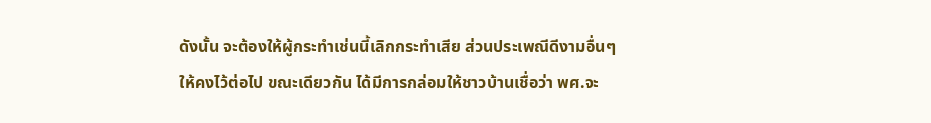ดังนั้น จะต้องให้ผู้กระทำเช่นนี้เลิกกระทำเสีย ส่วนประเพณีดีงามอื่นๆ
ให้คงไว้ต่อไป ขณะเดียวกัน ได้มีการกล่อมให้ชาวบ้านเชื่อว่า พศ.จะ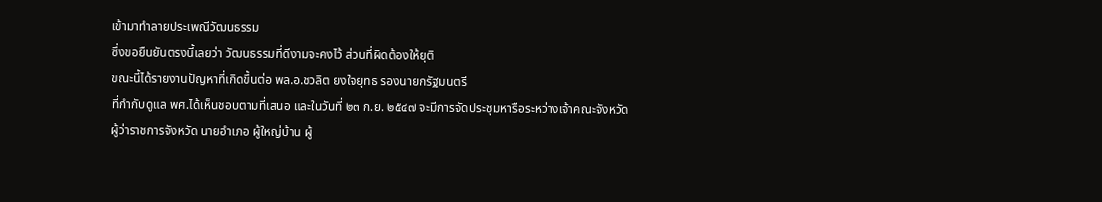เข้ามาทำลายประเพณีวัฒนธรรม
ซึ่งขอยืนยันตรงนี้เลยว่า วัฒนธรรมที่ดีงามจะคงไว้ ส่วนที่ผิดต้องให้ยุติ
ขณะนี้ได้รายงานปัญหาที่เกิดขึ้นต่อ พล.อ.ชวลิต ยงใจยุทธ รองนายกรัฐมนตรี
ที่กำกับดูแล พศ.ได้เห็นชอบตามที่เสนอ และในวันที่ ๒๓ ก.ย. ๒๕๔๗ จะมีการจัดประชุมหารือระหว่างเจ้าคณะจังหวัด
ผู้ว่าราชการจังหวัด นายอำเภอ ผู้ใหญ่บ้าน ผู้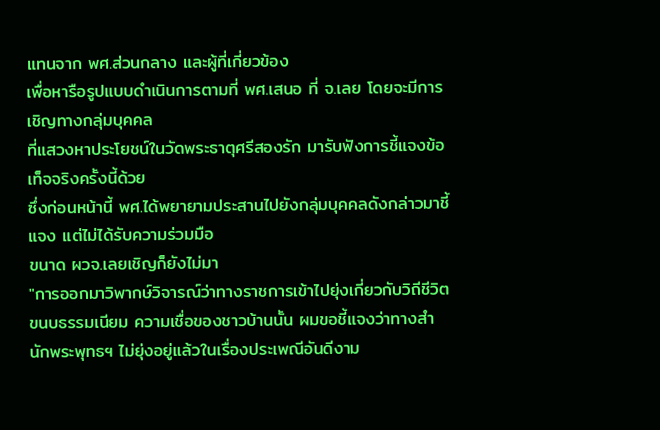แทนจาก พศ.ส่วนกลาง และผู้ที่เกี่ยวข้อง
เพื่อหารือรูปแบบดำเนินการตามที่ พศ.เสนอ ที่ จ.เลย โดยจะมีการเชิญทางกลุ่มบุคคล
ที่แสวงหาประโยชน์ในวัดพระธาตุศรีสองรัก มารับฟังการชี้แจงข้อเท็จจริงครั้งนี้ด้วย
ซึ่งก่อนหน้านี้ พศ.ได้พยายามประสานไปยังกลุ่มบุคคลดังกล่าวมาชี้แจง แต่ไม่ได้รับความร่วมมือ
ขนาด ผวจ.เลยเชิญก็ยังไม่มา
"การออกมาวิพากษ์วิจารณ์ว่าทางราชการเข้าไปยุ่งเกี่ยวกับวิถีชีวิต
ขนบธรรมเนียม ความเชื่อของชาวบ้านนั้น ผมขอชี้แจงว่าทางสำนักพระพุทธฯ ไม่ยุ่งอยู่แล้วในเรื่องประเพณีอันดีงาม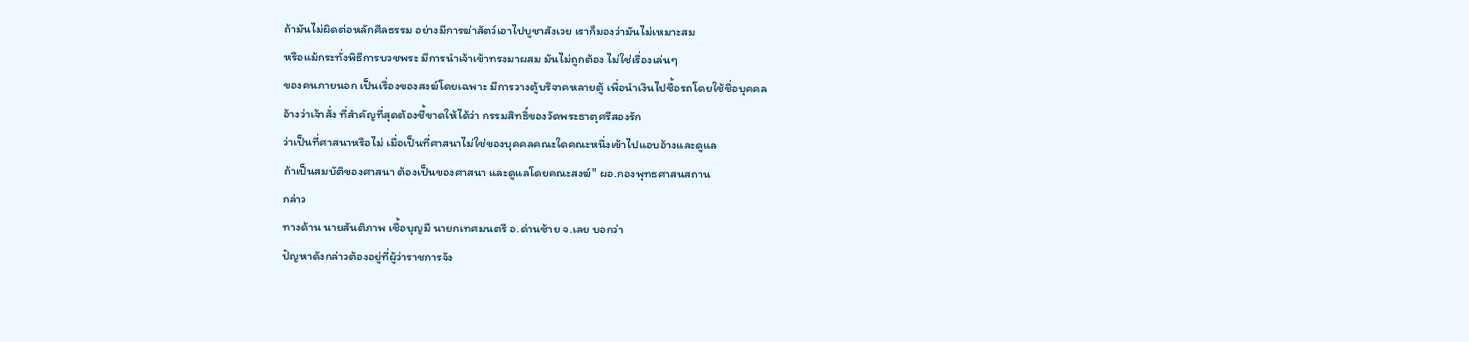ถ้ามันไม่ผิดต่อหลักศีลธรรม อย่างมีการฆ่าสัตว์เอาไปบูชาสังเวย เราก็มองว่ามันไม่เหมาะสม
หรือแม้กระทั่งพิธีการบวชพระ มีการนำเจ้าเข้าทรงมาผสม มันไม่ถูกต้อง ไม่ใช่เรื่องเล่นๆ
ของคนภายนอก เป็นเรื่องของสงฆ์โดยเฉพาะ มีการวางตู้บริจาคหลายตู้ เพื่อนำเงินไปซื้อรถโดยใช้ชื่อบุคคล
อ้างว่าเจ้าสั่ง ที่สำคัญที่สุดต้องชี้ขาดให้ได้ว่า กรรมสิทธิ์ของวัดพระธาตุศรีสองรัก
ว่าเป็นที่ศาสนาหรือไม่ เมื่อเป็นที่ศาสนาไม่ใช่ของบุคคลคณะใดคณะหนึ่งเข้าไปแอบอ้างและดูแล
ถ้าเป็นสมบัติของศาสนา ต้องเป็นของศาสนา และดูแลโดยคณะสงฆ์" ผอ.กองพุทธศาสนสถาน
กล่าว
ทางด้าน นายสันติภาพ เชื้อบุญมี นายกเทศมนตรี อ.ด่านซ้าย จ.เลย บอกว่า
ปัญหาดังกล่าวต้องอยู่ที่ผู้ว่าราชการจัง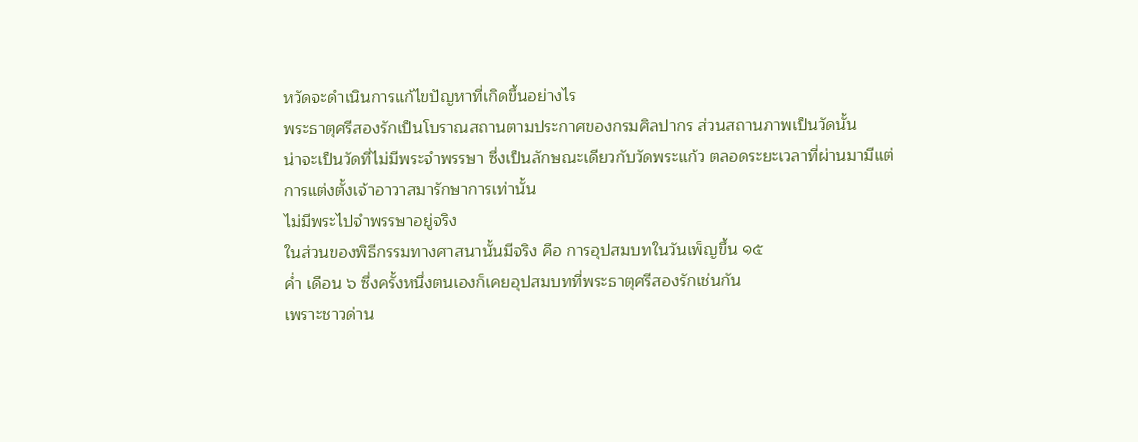หวัดจะดำเนินการแก้ไขปัญหาที่เกิดขึ้นอย่างไร
พระธาตุศรีสองรักเป็นโบราณสถานตามประกาศของกรมศิลปากร ส่วนสถานภาพเป็นวัดนั้น
น่าจะเป็นวัดที่ไม่มีพระจำพรรษา ซึ่งเป็นลักษณะเดียวกับวัดพระแก้ว ตลอดระยะเวลาที่ผ่านมามีแต่การแต่งตั้งเจ้าอาวาสมารักษาการเท่านั้น
ไม่มีพระไปจำพรรษาอยู่จริง
ในส่วนของพิธีกรรมทางศาสนานั้นมีจริง คือ การอุปสมบทในวันเพ็ญขึ้น ๑๕
ค่ำ เดือน ๖ ซึ่งครั้งหนึ่งตนเองก็เคยอุปสมบทที่พระธาตุศรีสองรักเช่นกัน
เพราะชาวด่าน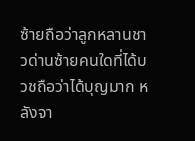ซ้ายถือว่าลูกหลานชาวด่านซ้ายคนใดที่ได้บวชถือว่าได้บุญมาก หลังจา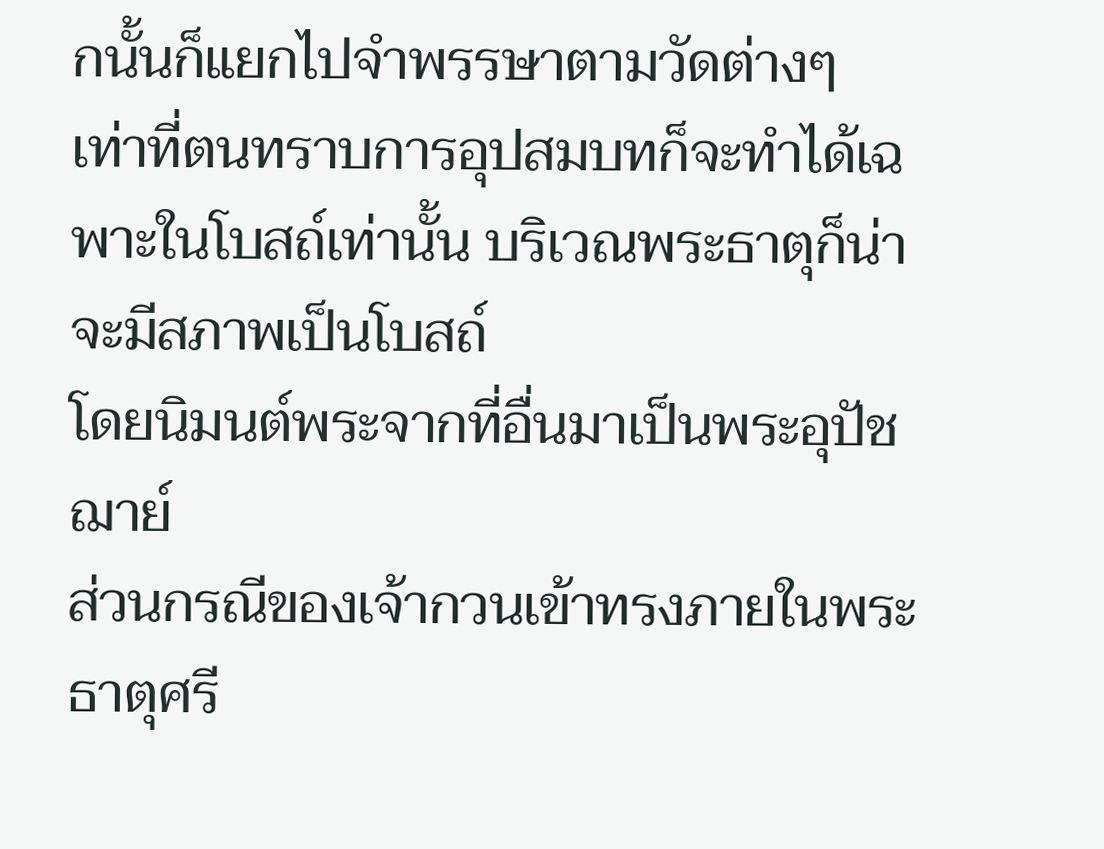กนั้นก็แยกไปจำพรรษาตามวัดต่างๆ
เท่าที่ตนทราบการอุปสมบทก็จะทำได้เฉพาะในโบสถ์เท่านั้น บริเวณพระธาตุก็น่าจะมีสภาพเป็นโบสถ์
โดยนิมนต์พระจากที่อื่นมาเป็นพระอุปัชฌาย์
ส่วนกรณีของเจ้ากวนเข้าทรงภายในพระธาตุศรี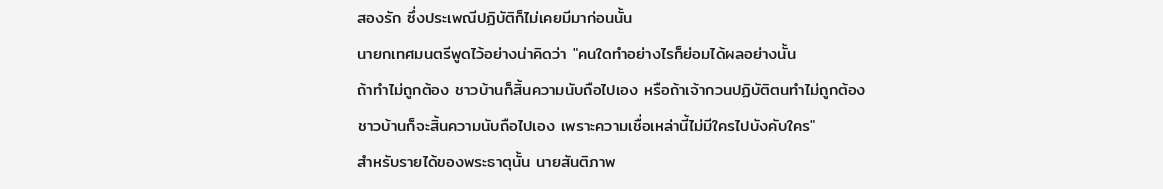สองรัก ซึ่งประเพณีปฏิบัติก็ไม่เคยมีมาก่อนนั้น
นายกเทศมนตรีพูดไว้อย่างน่าคิดว่า "คนใดทำอย่างไรก็ย่อมได้ผลอย่างนั้น
ถ้าทำไม่ถูกต้อง ชาวบ้านก็สิ้นความนับถือไปเอง หรือถ้าเจ้ากวนปฏิบัติตนทำไม่ถูกต้อง
ชาวบ้านก็จะสิ้นความนับถือไปเอง เพราะความเชื่อเหล่านี้ไม่มีใครไปบังคับใคร"
สำหรับรายได้ของพระธาตุนั้น นายสันติภาพ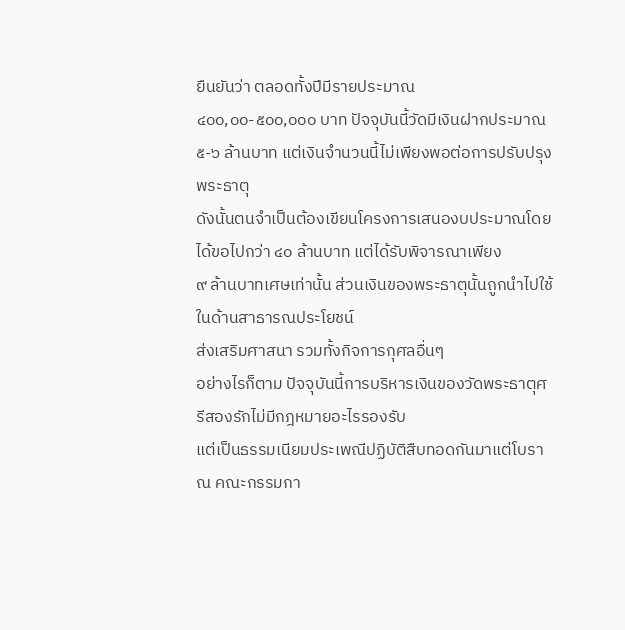ยืนยันว่า ตลอดทั้งปีมีรายประมาณ
๔๐๐,๐๐-๕๐๐,๐๐๐ บาท ปัจจุบันนี้วัดมีเงินฝากประมาณ ๕-๖ ล้านบาท แต่เงินจำนวนนี้ไม่เพียงพอต่อการปรับปรุงพระธาตุ
ดังนั้นตนจำเป็นต้องเขียนโครงการเสนองบประมาณโดยได้ขอไปกว่า ๔๐ ล้านบาท แต่ได้รับพิจารณาเพียง
๙ ล้านบาทเศษเท่านั้น ส่วนเงินของพระธาตุนั้นถูกนำไปใช้ ในด้านสาธารณประโยชน์
ส่งเสริมศาสนา รวมทั้งกิจการกุศลอื่นๆ
อย่างไรก็ตาม ปัจจุบันนี้การบริหารเงินของวัดพระธาตุศรีสองรักไม่มีกฎหมายอะไรรองรับ
แต่เป็นธรรมเนียมประเพณีปฏิบัติสืบทอดกันมาแต่โบราณ คณะกรรมกา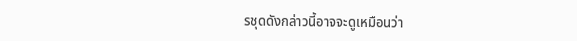รชุดดังกล่าวนี้อาจจะดูเหมือนว่า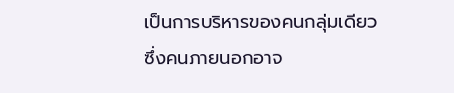เป็นการบริหารของคนกลุ่มเดียว ซึ่งคนภายนอกอาจ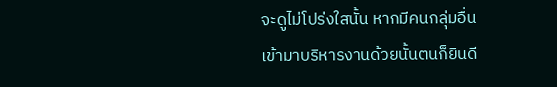จะดูไม่โปร่งใสนั้น หากมีคนกลุ่มอื่นเข้ามาบริหารงานด้วยนั้นตนก็ยินดี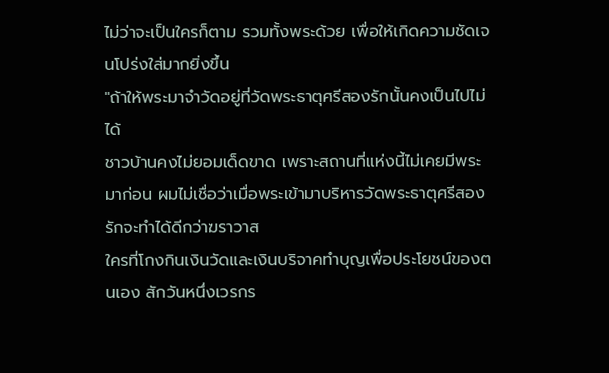ไม่ว่าจะเป็นใครก็ตาม รวมทั้งพระด้วย เพื่อให้เกิดความชัดเจนโปร่งใส่มากยิ่งขึ้น
"ถ้าให้พระมาจำวัดอยู่ที่วัดพระธาตุศรีสองรักนั้นคงเป็นไปไม่ได้
ชาวบ้านคงไม่ยอมเด็ดขาด เพราะสถานที่แห่งนี้ไม่เคยมีพระมาก่อน ผมไม่เชื่อว่าเมื่อพระเข้ามาบริหารวัดพระธาตุศรีสองรักจะทำได้ดีกว่าฆราวาส
ใครที่โกงกินเงินวัดและเงินบริจาคทำบุญเพื่อประโยชน์ของตนเอง สักวันหนึ่งเวรกร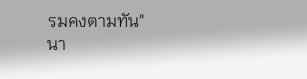รมคงตามทัน"
นา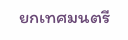ยกเทศมนตรี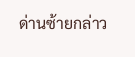ด่านซ้ายกล่าว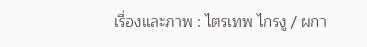เรื่องและภาพ : ไตรเทพ ไกรงู / ผกา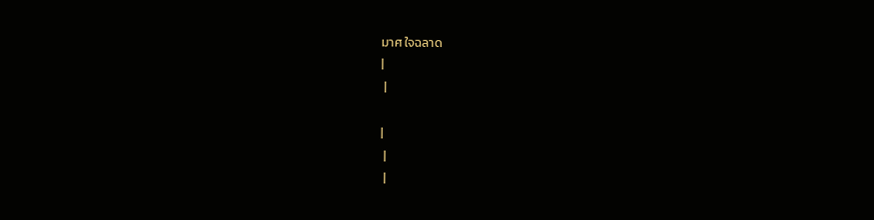มาศ ใจฉลาด
|
 |

|
 |
 |